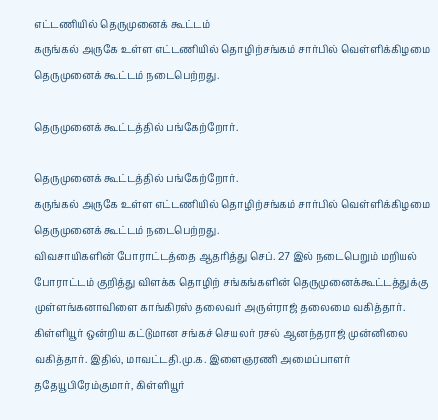எட்டணியில் தெருமுனைக் கூட்டம்
கருங்கல் அருகே உள்ள எட்டணியில் தொழிற்சங்கம் சார்பில் வெள்ளிக்கிழமை தெருமுனைக் கூட்டம் நடைபெற்றது.

தெருமுனைக் கூட்டத்தில் பங்கேற்றோர்.

தெருமுனைக் கூட்டத்தில் பங்கேற்றோர்.
கருங்கல் அருகே உள்ள எட்டணியில் தொழிற்சங்கம் சார்பில் வெள்ளிக்கிழமை தெருமுனைக் கூட்டம் நடைபெற்றது.
விவசாயிகளின் போராட்டத்தை ஆதரித்து செப். 27 இல் நடைபெறும் மறியல் போராட்டம் குறித்து விளக்க தொழிற் சங்கங்களின் தெருமுனைக்கூட்டத்துக்கு முள்ளங்கனாவிளை காங்கிரஸ் தலைவர் அருள்ராஜ் தலைமை வகித்தார். கிள்ளியூர் ஒன்றிய கட்டுமான சங்கச் செயலர் ரசல் ஆனந்தராஜ் முன்னிலை வகித்தார். இதில், மாவட்டதி.மு.க. இளைஞரணி அமைப்பாளர் ததேயூபிரேம்குமார், கிள்ளியூர்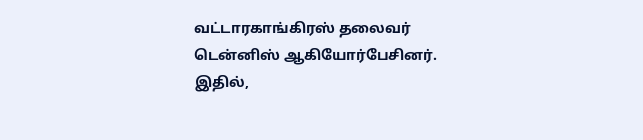வட்டாரகாங்கிரஸ் தலைவர் டென்னிஸ் ஆகியோர்பேசினர்.
இதில்,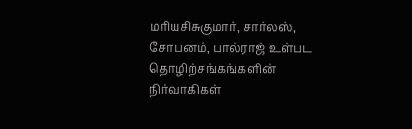மரியசிசுகுமார், சார்லஸ், சோபனம், பால்ராஜ் உள்பட தொழிற்சங்கங்களின் நிர்வாகிகள்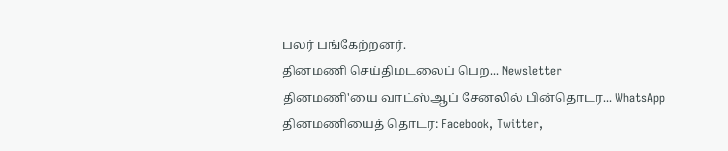பலர் பங்கேற்றனர்.
தினமணி செய்திமடலைப் பெற... Newsletter
தினமணி'யை வாட்ஸ்ஆப் சேனலில் பின்தொடர... WhatsApp
தினமணியைத் தொடர: Facebook, Twitter,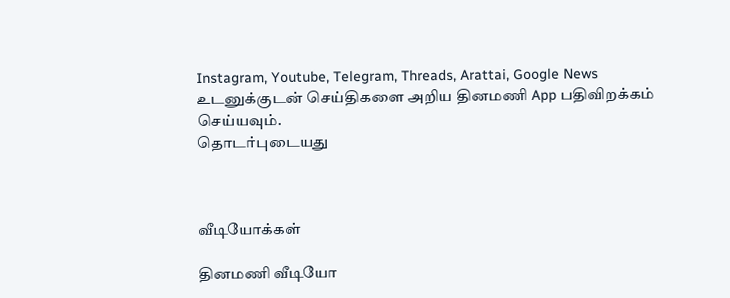Instagram, Youtube, Telegram, Threads, Arattai, Google News
உடனுக்குடன் செய்திகளை அறிய தினமணி App பதிவிறக்கம் செய்யவும்.
தொடர்புடையது



வீடியோக்கள்

தினமணி வீடியோ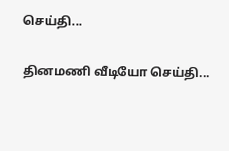செய்தி...

தினமணி வீடியோ செய்தி...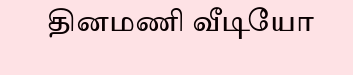தினமணி வீடியோ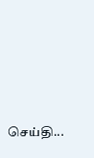செய்தி...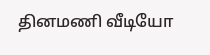தினமணி வீடியோ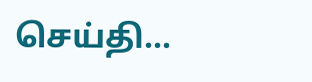செய்தி...